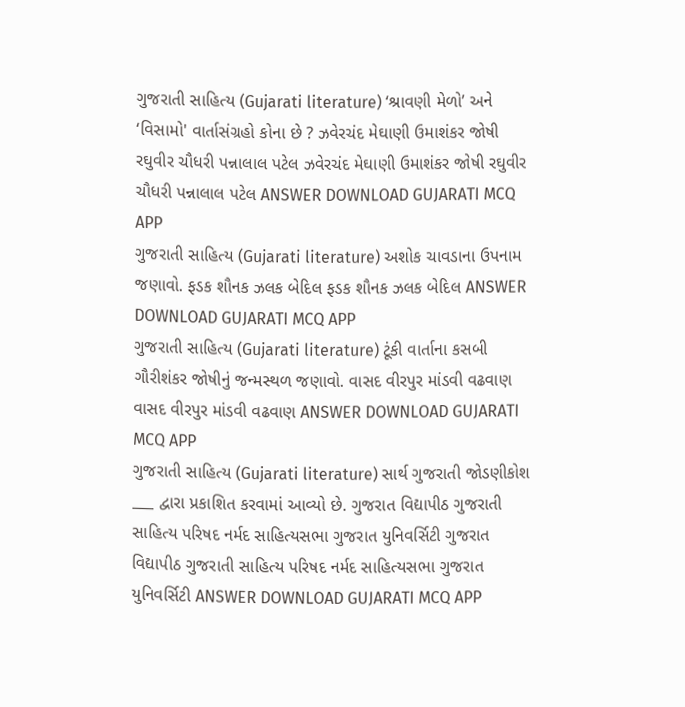ગુજરાતી સાહિત્ય (Gujarati literature) ‘શ્રાવણી મેળો’ અને ‘વિસામો' વાર્તાસંગ્રહો કોના છે ? ઝવેરચંદ મેઘાણી ઉમાશંકર જોષી રઘુવીર ચૌધરી પન્નાલાલ પટેલ ઝવેરચંદ મેઘાણી ઉમાશંકર જોષી રઘુવીર ચૌધરી પન્નાલાલ પટેલ ANSWER DOWNLOAD GUJARATI MCQ APP
ગુજરાતી સાહિત્ય (Gujarati literature) અશોક ચાવડાના ઉપનામ જણાવો. ફડક શૌનક ઝલક બેદિલ ફડક શૌનક ઝલક બેદિલ ANSWER DOWNLOAD GUJARATI MCQ APP
ગુજરાતી સાહિત્ય (Gujarati literature) ટૂંકી વાર્તાના કસબી ગૌરીશંકર જોષીનું જન્મસ્થળ જણાવો. વાસદ વીરપુર માંડવી વઢવાણ વાસદ વીરપુર માંડવી વઢવાણ ANSWER DOWNLOAD GUJARATI MCQ APP
ગુજરાતી સાહિત્ય (Gujarati literature) સાર્થ ગુજરાતી જોડણીકોશ ___ દ્વારા પ્રકાશિત કરવામાં આવ્યો છે. ગુજરાત વિદ્યાપીઠ ગુજરાતી સાહિત્ય પરિષદ નર્મદ સાહિત્યસભા ગુજરાત યુનિવર્સિટી ગુજરાત વિદ્યાપીઠ ગુજરાતી સાહિત્ય પરિષદ નર્મદ સાહિત્યસભા ગુજરાત યુનિવર્સિટી ANSWER DOWNLOAD GUJARATI MCQ APP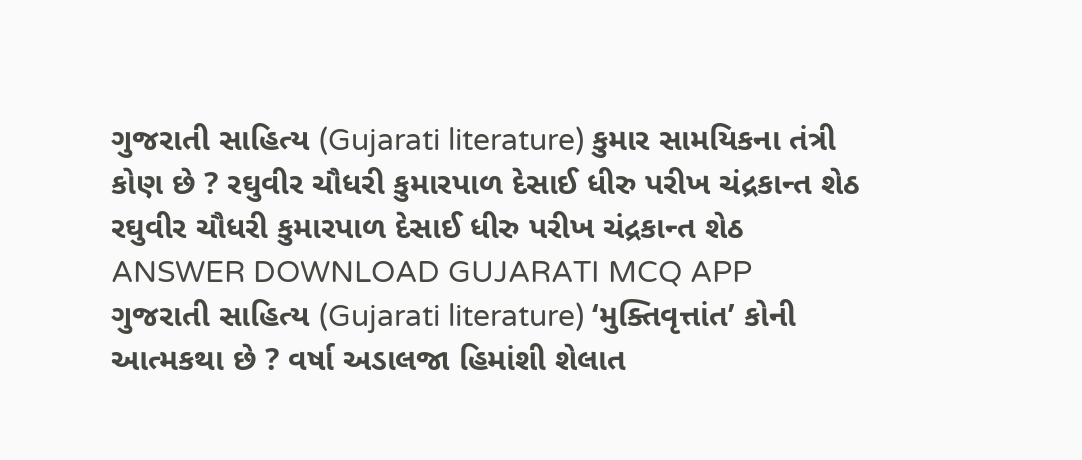ગુજરાતી સાહિત્ય (Gujarati literature) કુમાર સામયિકના તંત્રી કોણ છે ? રઘુવીર ચૌધરી કુમારપાળ દેસાઈ ધીરુ પરીખ ચંદ્રકાન્ત શેઠ રઘુવીર ચૌધરી કુમારપાળ દેસાઈ ધીરુ પરીખ ચંદ્રકાન્ત શેઠ ANSWER DOWNLOAD GUJARATI MCQ APP
ગુજરાતી સાહિત્ય (Gujarati literature) ‘મુક્તિવૃત્તાંત’ કોની આત્મકથા છે ? વર્ષા અડાલજા હિમાંશી શેલાત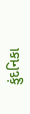કુંદનિકા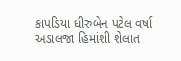કાપડિયા ધીરુબેન પટેલ વર્ષા અડાલજા હિમાંશી શેલાત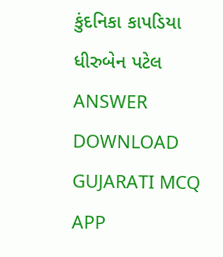કુંદનિકા કાપડિયા ધીરુબેન પટેલ ANSWER DOWNLOAD GUJARATI MCQ APP